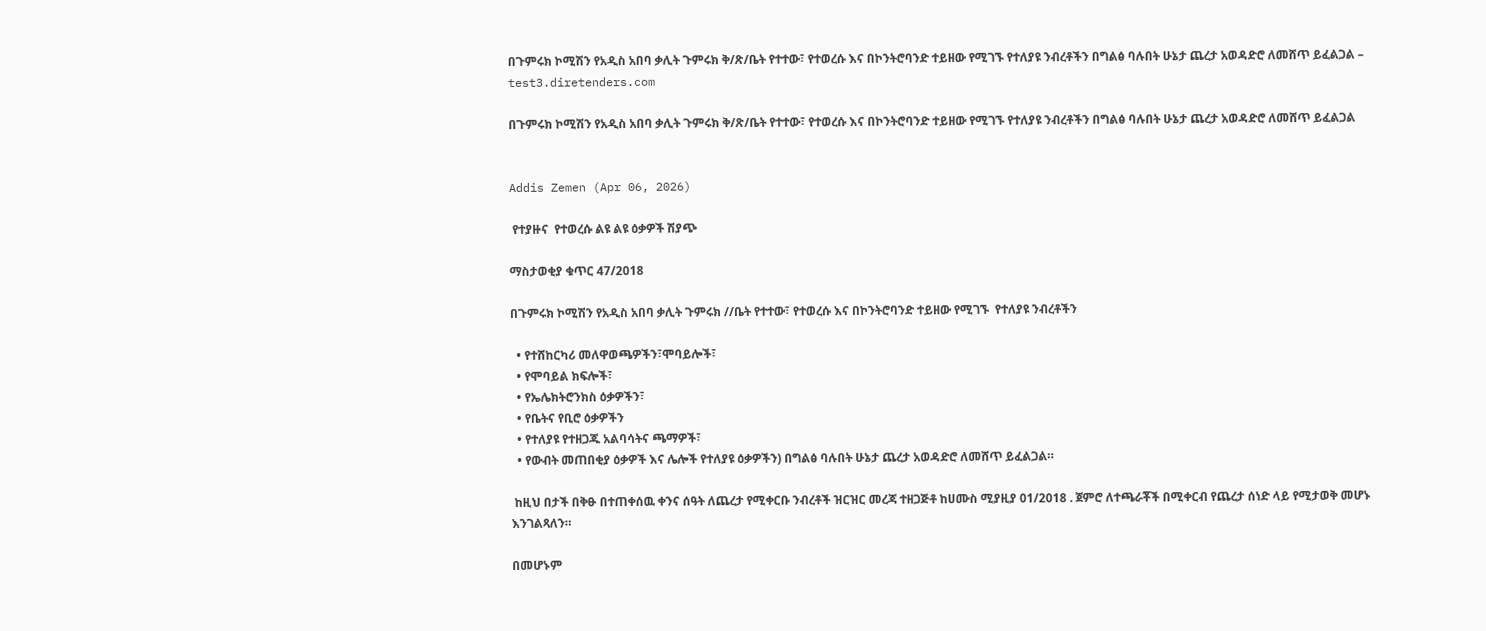በጉምሩክ ኮሚሽን የአዲስ አበባ ቃሊት ጉምሩክ ቅ/ጽ/ቤት የተተው፣ የተወረሱ እና በኮንትሮባንድ ተይዘው የሚገኙ የተለያዩ ንብረቶችን በግልፅ ባሉበት ሁኔታ ጨረታ አወዳድሮ ለመሸጥ ይፈልጋል – test3.diretenders.com

በጉምሩክ ኮሚሽን የአዲስ አበባ ቃሊት ጉምሩክ ቅ/ጽ/ቤት የተተው፣ የተወረሱ እና በኮንትሮባንድ ተይዘው የሚገኙ የተለያዩ ንብረቶችን በግልፅ ባሉበት ሁኔታ ጨረታ አወዳድሮ ለመሸጥ ይፈልጋል


Addis Zemen (Apr 06, 2026)

 የተያዙና  የተወረሱ ልዩ ልዩ ዕቃዎች ሽያጭ

ማስታወቂያ ቁጥር 47/2018

በጉምሩክ ኮሚሽን የአዲስ አበባ ቃሊት ጉምሩክ //ቤት የተተው፣ የተወረሱ እና በኮንትሮባንድ ተይዘው የሚገኙ  የተለያዩ ንብረቶችን

  • የተሸከርካሪ መለዋወጫዎችን፣ሞባይሎች፣
  • የሞባይል ክፍሎች፣
  • የኤሌክትሮንክስ ዕቃዎችን፣
  • የቤትና የቢሮ ዕቃዎችን
  • የተለያዩ የተዘጋጁ አልባሳትና ጫማዎች፣
  • የውብት መጠበቂያ ዕቃዎች እና ሌሎች የተለያዩ ዕቃዎችን) በግልፅ ባሉበት ሁኔታ ጨረታ አወዳድሮ ለመሸጥ ይፈልጋል።

 ከዚህ በታች በቅፁ በተጠቀሰዉ ቀንና ሰዓት ለጨረታ የሚቀርቡ ንብረቶች ዝርዝር መረጃ ተዘጋጅቶ ከሀሙስ ሚያዚያ 01/2018 . ጀምሮ ለተጫራቾች በሚቀርብ የጨረታ ሰነድ ላይ የሚታወቅ መሆኑ እንገልጻለን።

በመሆኑም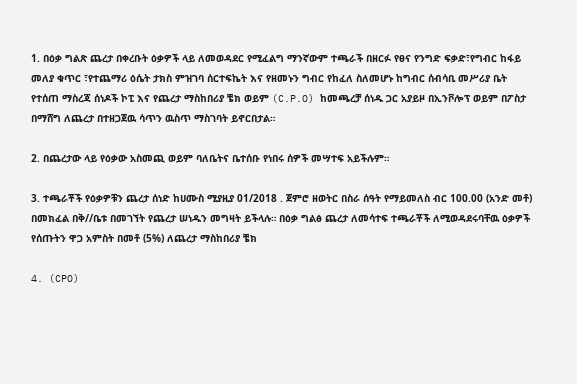1. በዕቃ ግልጽ ጨረታ በቀረቡት ዕቃዎች ላይ ለመወዳደር የሚፈልግ ማንኛውም ተጫራች በዘርፉ የፀና የንግድ ፍቃድ፣የግብር ከፋይ መለያ ቁጥር ፣የተጨማሪ ዕሴት ታክስ ምዝገባ ሰርተፍኬት እና የዘመኑን ግብር የከፈለ ስለመሆኑ ከግብር ሰብሳቢ መሥሪያ ቤት የተሰጠ ማስረጃ ሰነዶች ኮፒ እና የጨረታ ማስከበሪያ ቼክ ወይም (C.P.O) ከመጫረቻ ሰነዱ ጋር አያይዞ በኢንቮሎፕ ወይም በፖስታ በማሸግ ለጨረታ በተዘጋጀዉ ሳጥን ዉስጥ ማስገባት ይኖርበታል።

2. በጨረታው ላይ የዕቃው አስመጪ ወይም ባለቤትና ቤተሰቡ የነበሩ ሰዎች መሣተፍ አይችሉም።

3. ተጫራቾች የዕቃዎቹን ጨረታ ሰነድ ከሀሙስ ሚያዚያ 01/2018 . ጀምሮ ዘወትር በስራ ሰዓት የማይመለስ ብር 100.00 (አንድ መቶ) በመክፈል በቅ//ቤቱ በመገኘት የጨረታ ሠነዱን መግዛት ይችላሉ። በዕቃ ግልፅ ጨረታ ለመሳተፍ ተጫራቾች ለሚወዳደሩባቸዉ ዕቃዎች የሰጡትን ዋጋ አምስት በመቶ (5%) ለጨረታ ማስከበሪያ ቼክ

4. (CPO)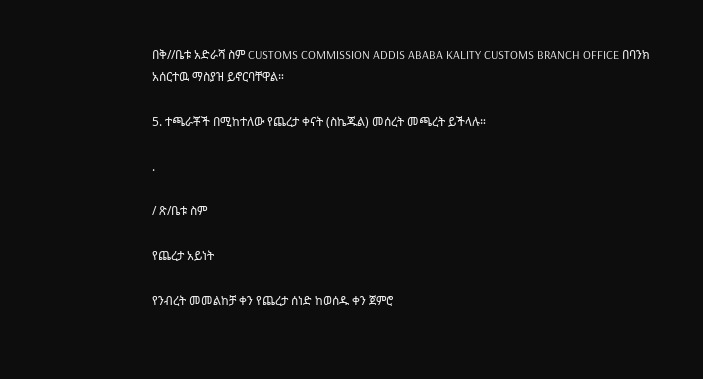በቅ//ቤቱ አድራሻ ስም CUSTOMS COMMISSION ADDIS ABABA KALITY CUSTOMS BRANCH OFFICE በባንክ አሰርተዉ ማስያዝ ይኖርባቸዋል።

5. ተጫራቾች በሚከተለው የጨረታ ቀናት (ስኬጁል) መሰረት መጫረት ይችላሉ።

.

/ ጽ/ቤቱ ስም

የጨረታ አይነት

የንብረት መመልከቻ ቀን የጨረታ ሰነድ ከወሰዱ ቀን ጀምሮ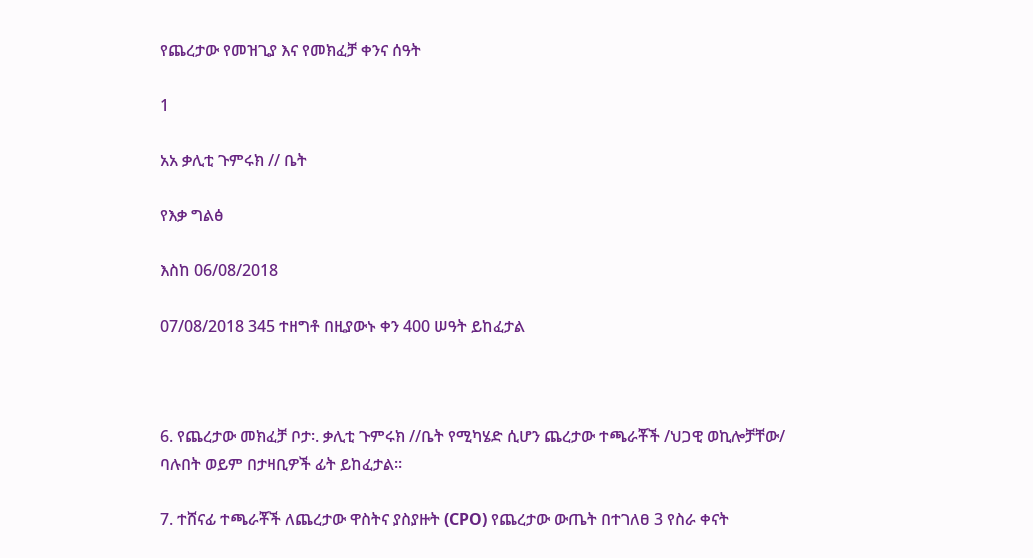የጨረታው የመዝጊያ እና የመክፈቻ ቀንና ሰዓት

1

አአ ቃሊቲ ጉምሩክ // ቤት

የእቃ ግልፅ

እስከ 06/08/2018

07/08/2018 345 ተዘግቶ በዚያውኑ ቀን 400 ሠዓት ይከፈታል



6. የጨረታው መክፈቻ ቦታ፡. ቃሊቲ ጉምሩክ //ቤት የሚካሄድ ሲሆን ጨረታው ተጫራቾች /ህጋዊ ወኪሎቻቸው/ ባሉበት ወይም በታዛቢዎች ፊት ይከፈታል።

7. ተሸናፊ ተጫራቾች ለጨረታው ዋስትና ያስያዙት (CPO) የጨረታው ውጤት በተገለፀ 3 የስራ ቀናት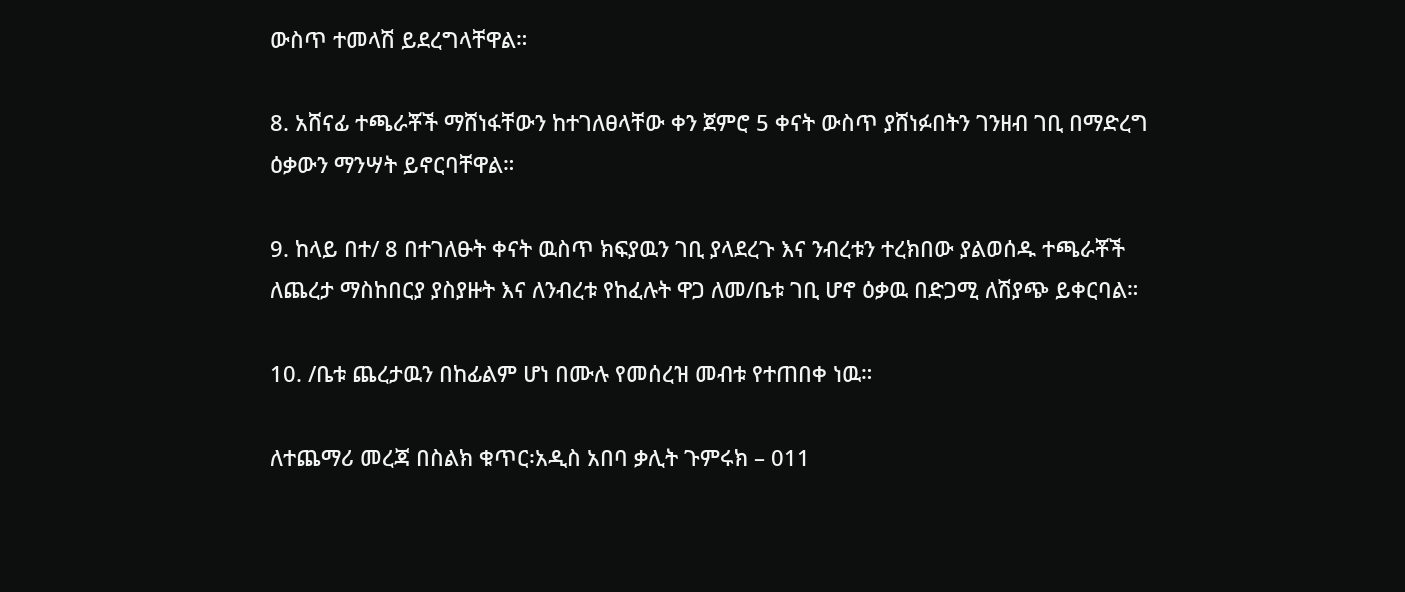ውስጥ ተመላሽ ይደረግላቸዋል።

8. አሸናፊ ተጫራቾች ማሸነፋቸውን ከተገለፀላቸው ቀን ጀምሮ 5 ቀናት ውስጥ ያሸነፉበትን ገንዘብ ገቢ በማድረግ ዕቃውን ማንሣት ይኖርባቸዋል።

9. ከላይ በተ/ 8 በተገለፁት ቀናት ዉስጥ ክፍያዉን ገቢ ያላደረጉ እና ንብረቱን ተረክበው ያልወሰዱ ተጫራቾች ለጨረታ ማስከበርያ ያስያዙት እና ለንብረቱ የከፈሉት ዋጋ ለመ/ቤቱ ገቢ ሆኖ ዕቃዉ በድጋሚ ለሽያጭ ይቀርባል።

10. /ቤቱ ጨረታዉን በከፊልም ሆነ በሙሉ የመሰረዝ መብቱ የተጠበቀ ነዉ።

ለተጨማሪ መረጃ በስልክ ቁጥር፡አዲስ አበባ ቃሊት ጉምሩክ – 011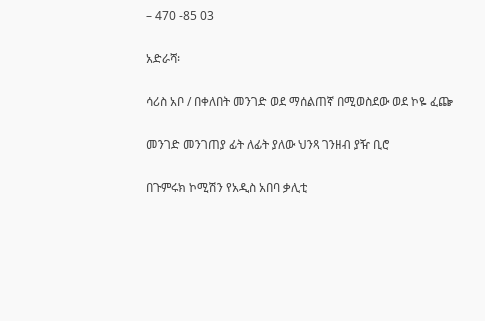– 470 -85 03

አድራሻ፡

ሳሪስ አቦ / በቀለበት መንገድ ወደ ማሰልጠኛ በሚወስደው ወደ ኮዬ ፈጬ

መንገድ መንገጠያ ፊት ለፊት ያለው ህንጻ ገንዘብ ያዥ ቢሮ

በጉምሩክ ኮሚሽን የአዲስ አበባ ቃሊቲ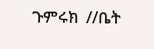ጉምሩክ  //ቤት